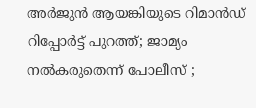അർജുൻ ആയങ്കിയുടെ റിമാൻഡ് റിപ്പോർട്ട് പുറത്ത്; ജാമ്യം നല്‍കരുതെന്ന് പോലീസ്‌ ;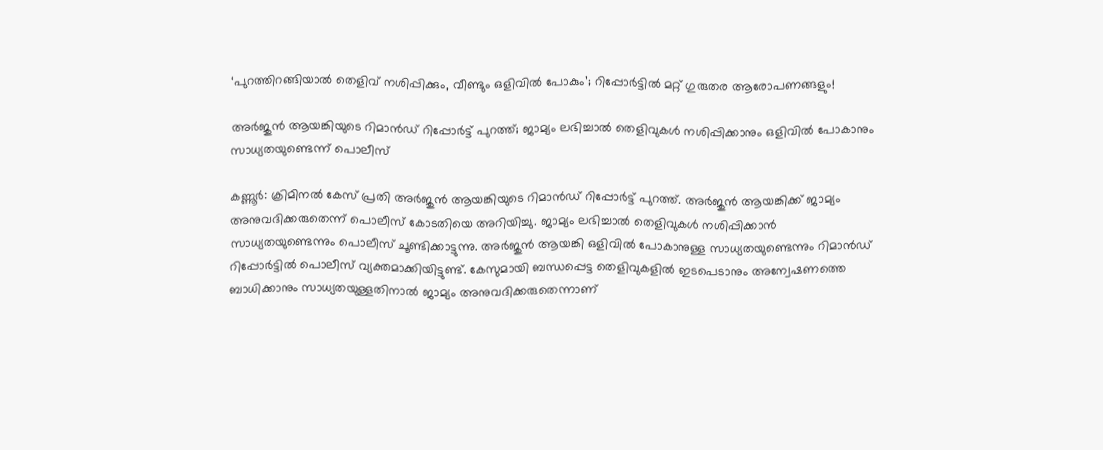‘പുറത്തിറങ്ങിയാൽ തെളിവ് നശിപ്പിക്കും, വീണ്ടും ഒളിവിൽ പോകും’; റിപ്പോർട്ടിൽ മറ്റ് ഗുരുതര ആരോപണങ്ങളും!

അർജുൻ ആയങ്കിയുടെ റിമാൻഡ് റിപ്പോർട്ട് പുറത്ത്; ജാമ്യം ലഭിച്ചാൽ തെളിവുകൾ നശിപ്പിക്കാനും ഒളിവിൽ പോകാനും സാധ്യതയുണ്ടെന്ന് പൊലീസ്

കണ്ണൂർ: ക്രിമിനൽ കേസ് പ്രതി അർജുൻ ആയങ്കിയുടെ റിമാൻഡ് റിപ്പോർട്ട് പുറത്ത്. അർജുൻ ആയങ്കിക്ക് ജാമ്യം അനുവദിക്കരുതെന്ന് പൊലീസ് കോടതിയെ അറിയിച്ചു. ജാമ്യം ലഭിച്ചാൽ തെളിവുകൾ നശിപ്പിക്കാൻ സാധ്യതയുണ്ടെന്നും പൊലീസ് ചൂണ്ടിക്കാട്ടുന്നു. അർജുൻ ആയങ്കി ഒളിവിൽ പോകാനുള്ള സാധ്യതയുണ്ടെന്നും റിമാൻഡ് റിപ്പോർട്ടിൽ പൊലീസ് വ്യക്തമാക്കിയിട്ടുണ്ട്. കേസുമായി ബന്ധപ്പെട്ട തെളിവുകളിൽ ഇടപെടാനും അന്വേഷണത്തെ ബാധിക്കാനും സാധ്യതയുള്ളതിനാൽ ജാമ്യം അനുവദിക്കരുതെന്നാണ്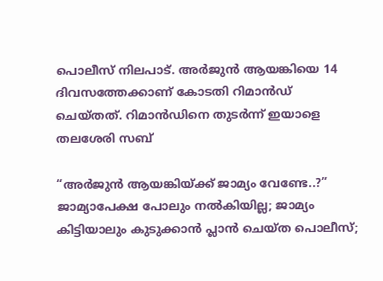പൊലീസ് നിലപാട്. അർജുൻ ആയങ്കിയെ 14 ദിവസത്തേക്കാണ് കോടതി റിമാൻഡ് ചെയ്തത്. റിമാൻഡിനെ തുടർന്ന് ഇയാളെ തലശേരി സബ്

“അർജുൻ ആയങ്കിയ്ക്ക് ജാമ്യം വേണ്ടേ..?” ജാമ്യാപേക്ഷ പോലും നൽകിയില്ല; ജാമ്യം കിട്ടിയാലും കുടുക്കാൻ പ്ലാൻ ചെയ്‌ത പൊലീസ്;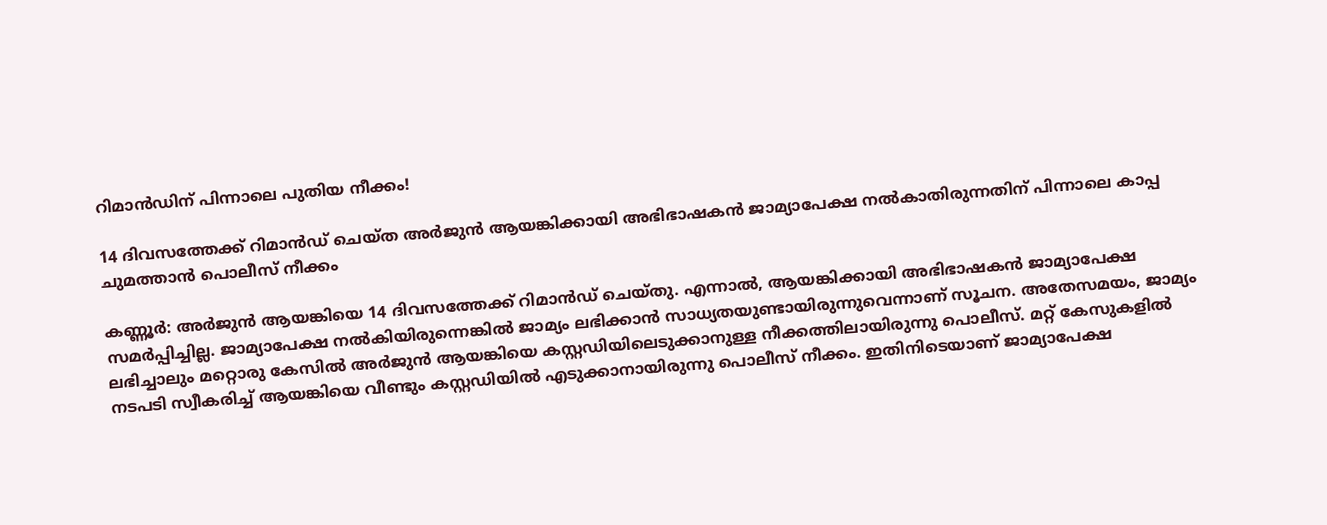റിമാൻഡിന് പിന്നാലെ പുതിയ നീക്കം!

14 ദിവസത്തേക്ക് റിമാൻഡ് ചെയ്ത അർജുൻ ആയങ്കിക്കായി അഭിഭാഷകൻ ജാമ്യാപേക്ഷ നൽകാതിരുന്നതിന് പിന്നാലെ കാപ്പ ചുമത്താൻ പൊലീസ് നീക്കം

കണ്ണൂർ: അർജുൻ ആയങ്കിയെ 14 ദിവസത്തേക്ക് റിമാൻഡ് ചെയ്‌തു. എന്നാൽ, ആയങ്കിക്കായി അഭിഭാഷകൻ ജാമ്യാപേക്ഷ സമർപ്പിച്ചില്ല. ജാമ്യാപേക്ഷ നൽകിയിരുന്നെങ്കിൽ ജാമ്യം ലഭിക്കാൻ സാധ്യതയുണ്ടായിരുന്നുവെന്നാണ് സൂചന. അതേസമയം, ജാമ്യം ലഭിച്ചാലും മറ്റൊരു കേസിൽ അർജുൻ ആയങ്കിയെ കസ്റ്റഡിയിലെടുക്കാനുള്ള നീക്കത്തിലായിരുന്നു പൊലീസ്. മറ്റ് കേസുകളിൽ നടപടി സ്വീകരിച്ച് ആയങ്കിയെ വീണ്ടും കസ്റ്റഡിയിൽ എടുക്കാനായിരുന്നു പൊലീസ് നീക്കം. ഇതിനിടെയാണ് ജാമ്യാപേക്ഷ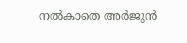നൽകാതെ അർജുൻ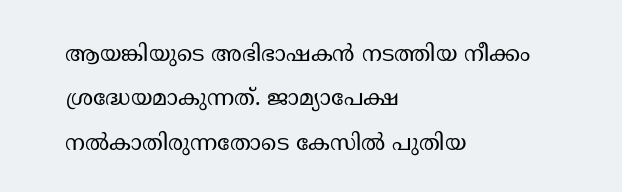ആയങ്കിയുടെ അഭിഭാഷകൻ നടത്തിയ നീക്കം ശ്രദ്ധേയമാകുന്നത്. ജാമ്യാപേക്ഷ നൽകാതിരുന്നതോടെ കേസിൽ പുതിയ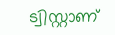ട്വിസ്റ്റാണ്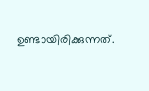ഉണ്ടായിരിക്കുന്നത്.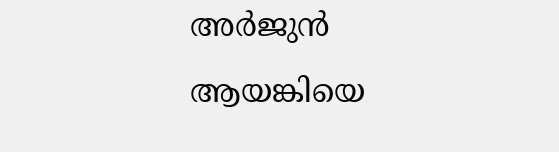അർജുൻ ആയങ്കിയെ